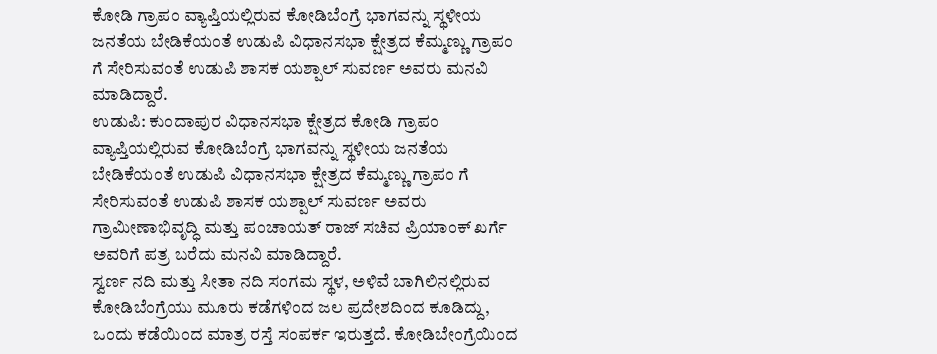ಕೋಡಿ ಗ್ರಾಪಂ ವ್ಯಾಪ್ತಿಯಲ್ಲಿರುವ ಕೋಡಿಬೆಂಗ್ರೆ ಭಾಗವನ್ನು ಸ್ಥಳೀಯ ಜನತೆಯ ಬೇಡಿಕೆಯಂತೆ ಉಡುಪಿ ವಿಧಾನಸಭಾ ಕ್ಷೇತ್ರದ ಕೆಮ್ಮಣ್ಣು ಗ್ರಾಪಂ ಗೆ ಸೇರಿಸುವಂತೆ ಉಡುಪಿ ಶಾಸಕ ಯಶ್ಪಾಲ್ ಸುವರ್ಣ ಅವರು ಮನವಿ ಮಾಡಿದ್ದಾರೆ.
ಉಡುಪಿ: ಕುಂದಾಪುರ ವಿಧಾನಸಭಾ ಕ್ಷೇತ್ರದ ಕೋಡಿ ಗ್ರಾಪಂ ವ್ಯಾಪ್ತಿಯಲ್ಲಿರುವ ಕೋಡಿಬೆಂಗ್ರೆ ಭಾಗವನ್ನು ಸ್ಥಳೀಯ ಜನತೆಯ ಬೇಡಿಕೆಯಂತೆ ಉಡುಪಿ ವಿಧಾನಸಭಾ ಕ್ಷೇತ್ರದ ಕೆಮ್ಮಣ್ಣು ಗ್ರಾಪಂ ಗೆ ಸೇರಿಸುವಂತೆ ಉಡುಪಿ ಶಾಸಕ ಯಶ್ಪಾಲ್ ಸುವರ್ಣ ಅವರು ಗ್ರಾಮೀಣಾಭಿವೃದ್ಧಿ ಮತ್ತು ಪಂಚಾಯತ್ ರಾಜ್ ಸಚಿವ ಪ್ರಿಯಾಂಕ್ ಖರ್ಗೆ ಅವರಿಗೆ ಪತ್ರ ಬರೆದು ಮನವಿ ಮಾಡಿದ್ದಾರೆ.
ಸ್ವರ್ಣ ನದಿ ಮತ್ತು ಸೀತಾ ನದಿ ಸಂಗಮ ಸ್ಥಳ, ಅಳಿವೆ ಬಾಗಿಲಿನಲ್ಲಿರುವ ಕೋಡಿಬೆಂಗ್ರೆಯು ಮೂರು ಕಡೆಗಳಿಂದ ಜಲ ಪ್ರದೇಶದಿಂದ ಕೂಡಿದ್ದು, ಒಂದು ಕಡೆಯಿಂದ ಮಾತ್ರ ರಸ್ತೆ ಸಂಪರ್ಕ ಇರುತ್ತದೆ. ಕೋಡಿಬೇಂಗ್ರೆಯಿಂದ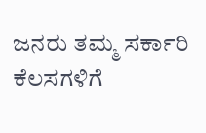ಜನರು ತಮ್ಮ ಸರ್ಕಾರಿ ಕೆಲಸಗಳಿಗೆ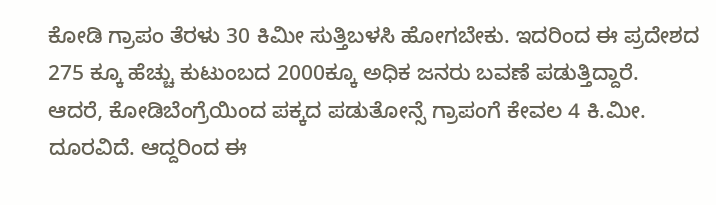ಕೋಡಿ ಗ್ರಾಪಂ ತೆರಳು 30 ಕಿಮೀ ಸುತ್ತಿಬಳಸಿ ಹೋಗಬೇಕು. ಇದರಿಂದ ಈ ಪ್ರದೇಶದ 275 ಕ್ಕೂ ಹೆಚ್ಚು ಕುಟುಂಬದ 2000ಕ್ಕೂ ಅಧಿಕ ಜನರು ಬವಣೆ ಪಡುತ್ತಿದ್ದಾರೆ.
ಆದರೆ, ಕೋಡಿಬೆಂಗ್ರೆಯಿಂದ ಪಕ್ಕದ ಪಡುತೋನ್ಸೆ ಗ್ರಾಪಂಗೆ ಕೇವಲ 4 ಕಿ.ಮೀ. ದೂರವಿದೆ. ಆದ್ದರಿಂದ ಈ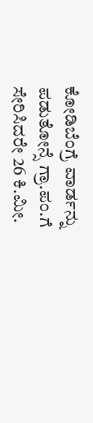ಕೋಡಿಬೆಂಗ್ರೆ ವಾರ್ಡನ್ನು ಪಡುತೋನ್ಸೆ ಗ್ರಾ.ಪಂ.ಗೆ ಸೇರಿಸಿದರೇ 26 ಕಿ.ಮೀ.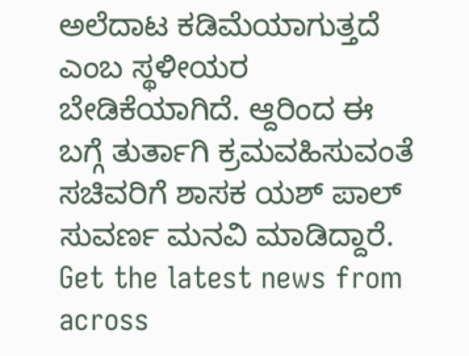ಅಲೆದಾಟ ಕಡಿಮೆಯಾಗುತ್ತದೆ ಎಂಬ ಸ್ಥಳೀಯರ ಬೇಡಿಕೆಯಾಗಿದೆ. ಆ್ದರಿಂದ ಈ ಬಗ್ಗೆ ತುರ್ತಾಗಿ ಕ್ರಮವಹಿಸುವಂತೆ ಸಚಿವರಿಗೆ ಶಾಸಕ ಯಶ್ ಪಾಲ್ ಸುವರ್ಣ ಮನವಿ ಮಾಡಿದ್ದಾರೆ.
Get the latest news from across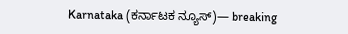Karnataka (ಕರ್ನಾಟಕ ನ್ಯೂಸ್)— breaking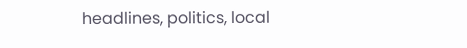headlines, politics, local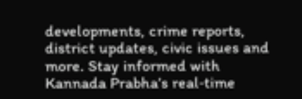developments, crime reports, district updates, civic issues and more. Stay informed with Kannada Prabha’s real‑time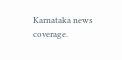Karnataka news coverage.